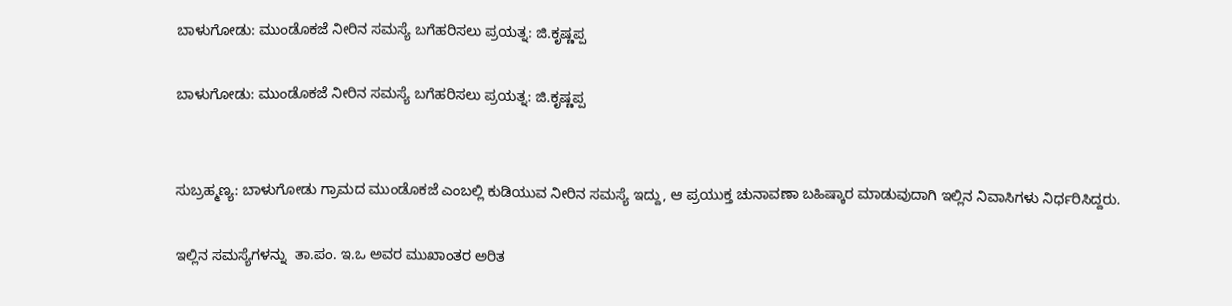ಬಾಳುಗೋಡು: ಮುಂಡೊಕಜೆ ನೀರಿನ ಸಮಸ್ಯೆ ಬಗೆಹರಿಸಲು ಪ್ರಯತ್ನ: ಜಿ.ಕೃಷ್ಣಪ್ಪ

ಬಾಳುಗೋಡು: ಮುಂಡೊಕಜೆ ನೀರಿನ ಸಮಸ್ಯೆ ಬಗೆಹರಿಸಲು ಪ್ರಯತ್ನ: ಜಿ.ಕೃಷ್ಣಪ್ಪ


ಸುಬ್ರಹ್ಮಣ್ಯ: ಬಾಳುಗೋಡು ಗ್ರಾಮದ ಮುಂಡೊಕಜೆ ಎಂಬಲ್ಲಿ ಕುಡಿಯುವ ನೀರಿನ ಸಮಸ್ಯೆ ಇದ್ದು, ಆ ಪ್ರಯುಕ್ತ ಚುನಾವಣಾ ಬಹಿಷ್ಕಾರ ಮಾಡುವುದಾಗಿ ಇಲ್ಲಿನ ನಿವಾಸಿಗಳು ನಿರ್ಧರಿಸಿದ್ದರು.

ಇಲ್ಲಿನ ಸಮಸ್ಯೆಗಳನ್ನು  ತಾ.ಪಂ. ಇ.ಒ ಅವರ ಮುಖಾಂತರ ಅರಿತ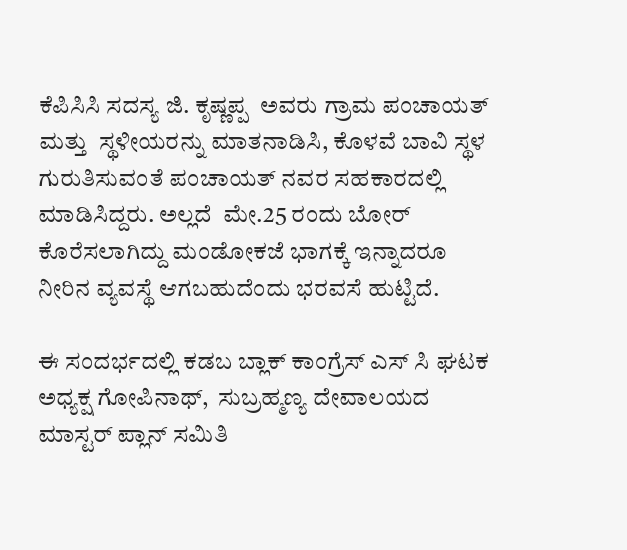ಕೆಪಿಸಿಸಿ ಸದಸ್ಯ ಜಿ. ಕೃಷ್ಣಪ್ಪ  ಅವರು ಗ್ರಾಮ ಪಂಚಾಯತ್ ಮತ್ತು  ಸ್ಥಳೀಯರನ್ನು ಮಾತನಾಡಿಸಿ, ಕೊಳವೆ ಬಾವಿ ಸ್ಥಳ ಗುರುತಿಸುವಂತೆ ಪಂಚಾಯತ್ ನವರ ಸಹಕಾರದಲ್ಲಿ ಮಾಡಿಸಿದ್ದರು. ಅಲ್ಲದೆ  ಮೇ.25 ರಂದು ಬೋರ್ ಕೊರೆಸಲಾಗಿದ್ದು ಮಂಡೋಕಜೆ ಭಾಗಕ್ಕೆ ಇನ್ನಾದರೂ ನೀರಿನ ವ್ಯವಸ್ಥೆ ಆಗಬಹುದೆಂದು ಭರವಸೆ ಹುಟ್ಟಿದೆ.

ಈ ಸಂದರ್ಭದಲ್ಲಿ ಕಡಬ ಬ್ಲಾಕ್ ಕಾಂಗ್ರೆಸ್ ಎಸ್ ಸಿ ಘಟಕ ಅಧ್ಯಕ್ಷ ಗೋಪಿನಾಥ್,  ಸುಬ್ರಹ್ಮಣ್ಯ ದೇವಾಲಯದ ಮಾಸ್ಟರ್ ಪ್ಲಾನ್ ಸಮಿತಿ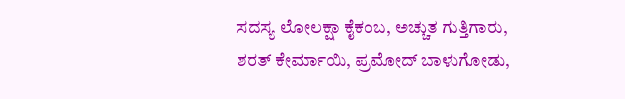ಸದಸ್ಯ ಲೋಲಕ್ಷಾ ಕೈಕಂಬ, ಅಚ್ಚುತ ಗುತ್ತಿಗಾರು, ಶರತ್ ಕೇರ್ಮಾಯಿ, ಪ್ರಮೋದ್ ಬಾಳುಗೋಡು,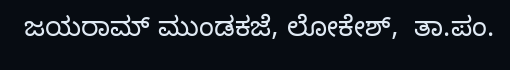ಜಯರಾಮ್ ಮುಂಡಕಜೆ, ಲೋಕೇಶ್,  ತಾ.ಪಂ.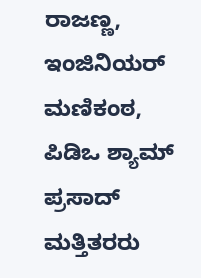ರಾಜಣ್ಣ, ಇಂಜಿನಿಯರ್ ಮಣಿಕಂಠ, ಪಿಡಿಒ ಶ್ಯಾಮ್ ಪ್ರಸಾದ್ ಮತ್ತಿತರರು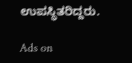ಉಪಸ್ಥಿತರಿದ್ದರು.

Ads on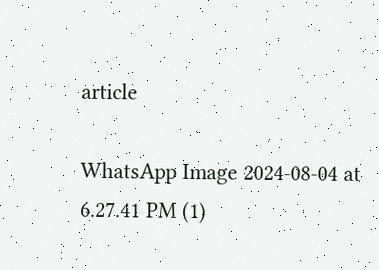article

WhatsApp Image 2024-08-04 at 6.27.41 PM (1)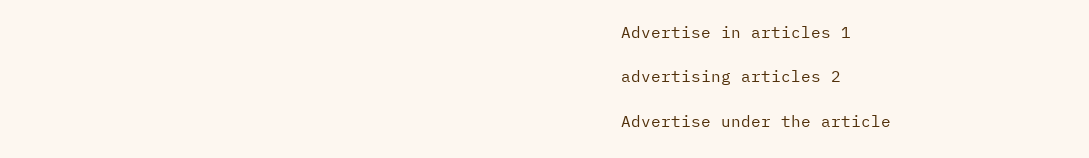Advertise in articles 1

advertising articles 2

Advertise under the article